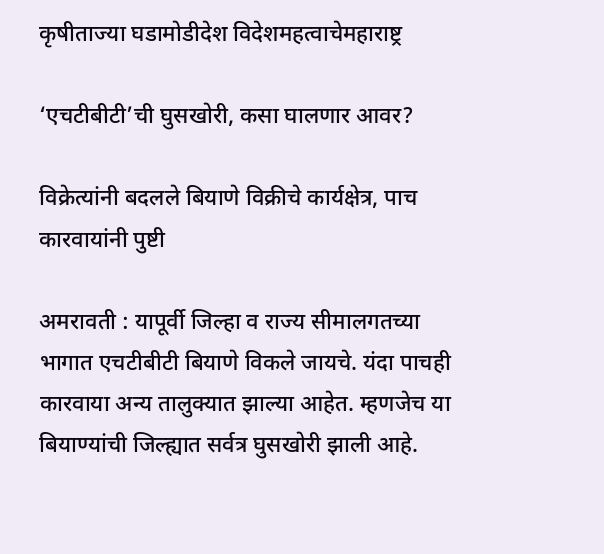कृषीताज्या घडामोडीदेश विदेशमहत्वाचेमहाराष्ट्र

‘एचटीबीटी’ची घुसखोरी, कसा घालणार आवर?

विक्रेत्यांनी बदलले बियाणे विक्रीचे कार्यक्षेत्र, पाच कारवायांनी पुष्टी

अमरावती : यापूर्वी जिल्हा व राज्य सीमालगतच्या भागात एचटीबीटी बियाणे विकले जायचे. यंदा पाचही कारवाया अन्य तालुक्यात झाल्या आहेत. म्हणजेच या बियाण्यांची जिल्ह्यात सर्वत्र घुसखोरी झाली आहे.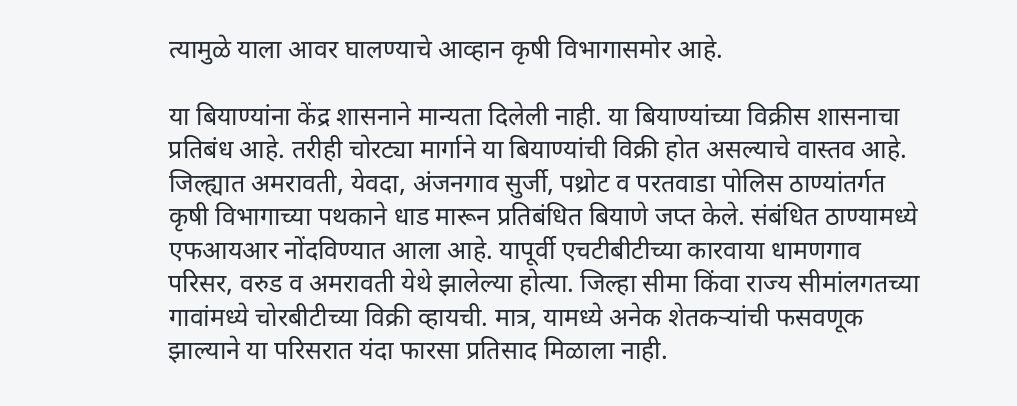त्यामुळे याला आवर घालण्याचे आव्हान कृषी विभागासमोर आहे.

या बियाण्यांना केंद्र शासनाने मान्यता दिलेली नाही. या बियाण्यांच्या विक्रीस शासनाचा प्रतिबंध आहे. तरीही चोरट्या मार्गाने या बियाण्यांची विक्री होत असल्याचे वास्तव आहे. जिल्ह्यात अमरावती, येवदा, अंजनगाव सुर्जी, पथ्रोट व परतवाडा पोलिस ठाण्यांतर्गत कृषी विभागाच्या पथकाने धाड मारून प्रतिबंधित बियाणे जप्त केले. संबंधित ठाण्यामध्ये एफआयआर नोंदविण्यात आला आहे. यापूर्वी एचटीबीटीच्या कारवाया धामणगाव परिसर, वरुड व अमरावती येथे झालेल्या होत्या. जिल्हा सीमा किंवा राज्य सीमांलगतच्या गावांमध्ये चोरबीटीच्या विक्री व्हायची. मात्र, यामध्ये अनेक शेतकऱ्यांची फसवणूक झाल्याने या परिसरात यंदा फारसा प्रतिसाद मिळाला नाही.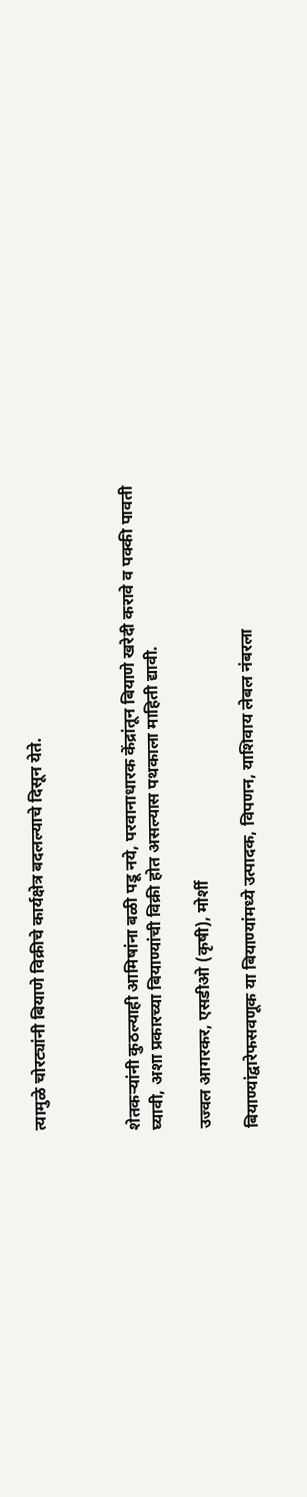त्यामुळे चोरट्यांनी बियाणे विक्रीचे कार्यक्षेत्र बदलल्याचे दिसून येते.



शेतकऱ्यांनी कुठल्याही आमिषांना बळी पडू नये, परवानाधारक केंद्रांतून बियाणे खरेदी करावे व पक्की पावती घ्यावी, अशा प्रकारच्या बियाण्यांची विक्री होत असल्यास पथकाला माहिती द्यावी.

उज्वल आगरकर, एसडीओ (कृषी), मोर्शी

बियाण्यांद्वारेफसवणूक या बियाण्यांमध्ये उत्पादक, विपणन, याशिवाय लेबल नंबरला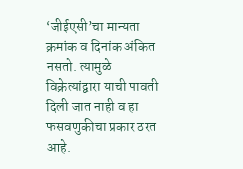‘जीईएसी’चा मान्यता क्रमांक व दिनांक अंकित नसतो. त्यामुळे विक्रेत्यांद्वारा याची पावती दिली जात नाही व हा फसवणुकीचा प्रकार ठरत आहे.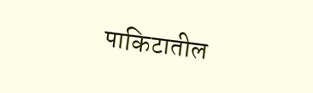पाकिटातील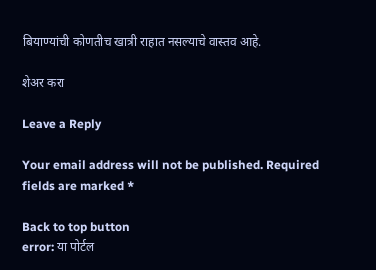बियाण्यांची कोणतीच खात्री राहात नसल्याचे वास्तव आहे.

शेअर करा

Leave a Reply

Your email address will not be published. Required fields are marked *

Back to top button
error: या पोर्टल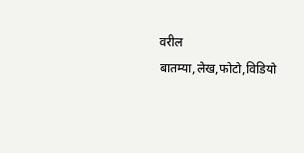वरील बातम्या,लेख,फोटो,विडियो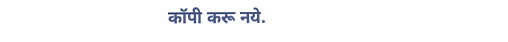कॉपी करू नये.